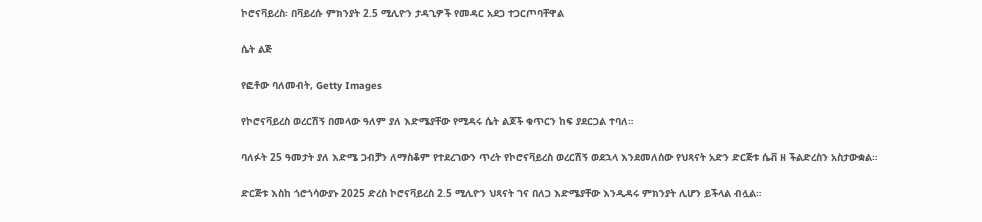ኮሮናቫይረስ፡ በቫይረሱ ምክንያት 2.5 ሚሊዮን ታዳጊዎች የመዳር አደጋ ተጋርጦባቸዋል

ሴት ልጅ

የፎቶው ባለመብት, Getty Images

የኮሮናቫይረስ ወረርሽኝ በመላው ዓለም ያለ እድሜያቸው የሚዳሩ ሴት ልጆች ቁጥርን ከፍ ያደርጋል ተባለ።

ባለፉት 25 ዓመታት ያለ እድሜ ጋብቻን ለማስቆም የተደረገውን ጥረት የኮሮናቫይረስ ወረርሽኝ ወደኋላ እንደመለሰው የህጻናት አድን ድርጅቱ ሴቭ ዘ ችልድረስን አስታውቋል።

ድርጅቱ እስከ ጎሮጎሳውያኑ 2025 ድረስ ኮሮናቫይረስ 2.5 ሚሊዮን ህጻናት ገና በለጋ እድሜያቸው እንዲዳሩ ምክንያት ሊሆን ይችላል ብሏል።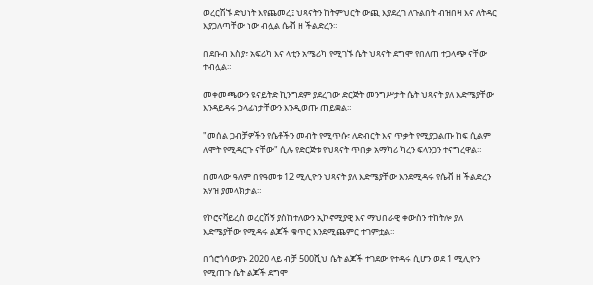ወረርሽኙ ድህነት እየጨመረ፤ ህጻናትን ከትምህርት ውጪ እያደረገ ለጉልበት ብዝበዛ እና ለትዳር እያጋለጣቸው ነው ብሏል ሴቭ ዘ ችልድረን።

በደቡብ እስያ፣ አፍሪካ እና ላቲን አሜሪካ የሚገኙ ሴት ህጻናት ደግሞ የበለጠ ተጋላጭ ናቸው ተብሏል።

መቀመጫውን ዩናይትድ ኪንግደም ያደረገው ድርጅት መንግሥታት ሴት ህጻናት ያለ እድሜያቸው እንዳይዳሩ ኃላፊነታቸውን እንዲወጡ ጠይቋል።

"መሰል ጋብቻዎችን የሴቶችን መብት የሚጥሱ፣ ለድብርት እና ጥቃት የሚያጋልጡ ከፍ ሲልም ለሞት የሚዳርጉ ናቸው" ሲሉ የድርጅቱ የህጻናት ጥበቃ አማካሪ ካረን ፍላንጋን ተናግረዋል።

በመላው ዓለም በየዓመቱ 12 ሚሊዮን ህጻናት ያለ እድሜያቸው እንደሚዳሩ የሴቭ ዘ ችልድረን አሃዝ ያመላክታል።

የኮሮናቫይረስ ወረርሽኝ ያስከተለውን ኢኮኖሚያዊ እና ማህበራዊ ቀውስን ተከትሎ ያለ እድሜያቸው የሚዳሩ ልጆች ቁጥር እንደሚጨምር ተገምቷል።

በጎሮጎሳውያኑ 2020 ላይ ብቻ 500ሺህ ሴት ልጆች ተገደው የተዳሩ ሲሆን ወደ 1 ሚሊዮን የሚጠጉ ሴት ልጆች ደግሞ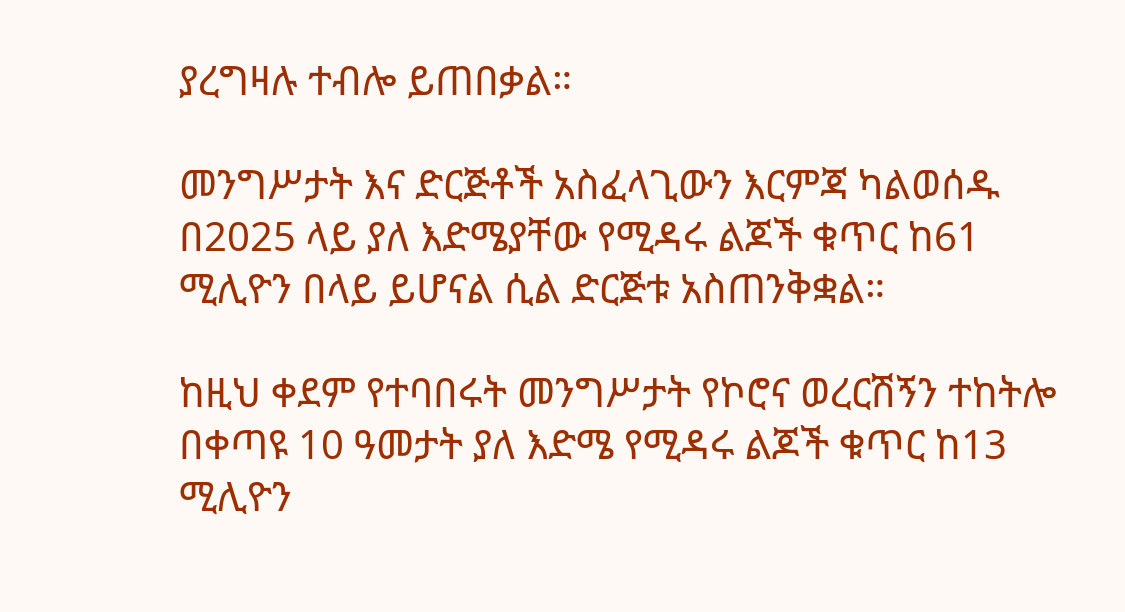ያረግዛሉ ተብሎ ይጠበቃል።

መንግሥታት እና ድርጅቶች አስፈላጊውን እርምጃ ካልወሰዱ በ2025 ላይ ያለ እድሜያቸው የሚዳሩ ልጆች ቁጥር ከ61 ሚሊዮን በላይ ይሆናል ሲል ድርጅቱ አስጠንቅቋል።

ከዚህ ቀደም የተባበሩት መንግሥታት የኮሮና ወረርሽኝን ተከትሎ በቀጣዩ 10 ዓመታት ያለ እድሜ የሚዳሩ ልጆች ቁጥር ከ13 ሚሊዮን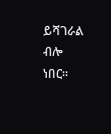ይሻገራል ብሎ ነበር።